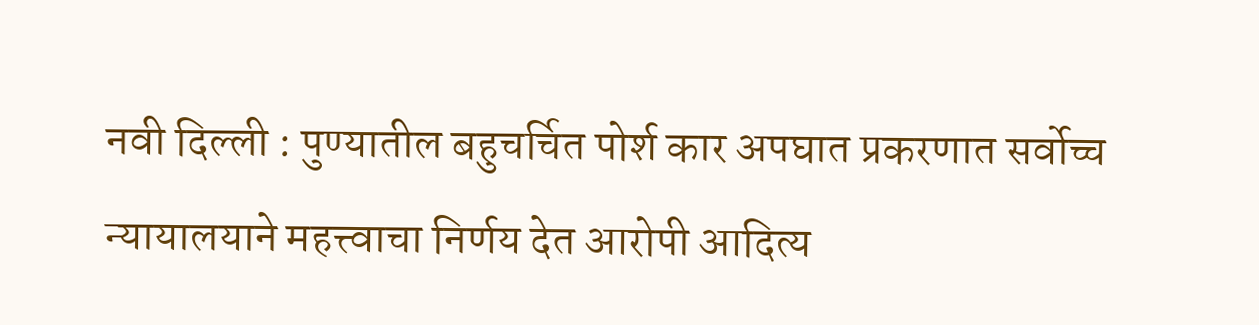नवी दिल्ली : पुण्यातील बहुचर्चित पोर्श कार अपघात प्रकरणात सर्वोच्च न्यायालयाने महत्त्वाचा निर्णय देत आरोपी आदित्य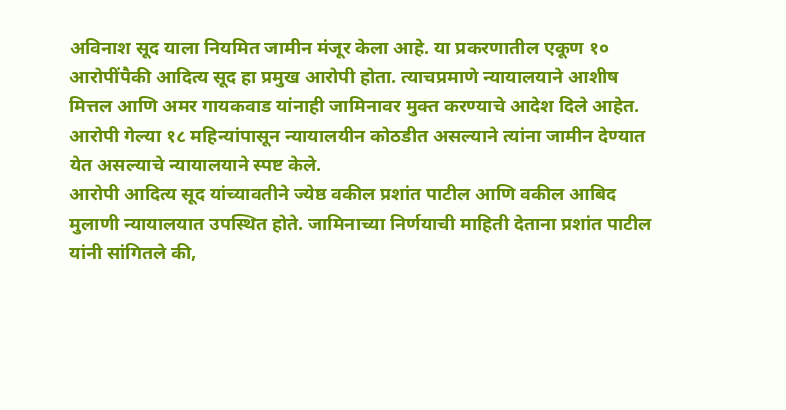अविनाश सूद याला नियमित जामीन मंजूर केला आहे. या प्रकरणातील एकूण १० आरोपींपैकी आदित्य सूद हा प्रमुख आरोपी होता. त्याचप्रमाणे न्यायालयाने आशीष मित्तल आणि अमर गायकवाड यांनाही जामिनावर मुक्त करण्याचे आदेश दिले आहेत. आरोपी गेल्या १८ महिन्यांपासून न्यायालयीन कोठडीत असल्याने त्यांना जामीन देण्यात येत असल्याचे न्यायालयाने स्पष्ट केले.
आरोपी आदित्य सूद यांच्यावतीने ज्येष्ठ वकील प्रशांत पाटील आणि वकील आबिद मुलाणी न्यायालयात उपस्थित होते. जामिनाच्या निर्णयाची माहिती देताना प्रशांत पाटील यांनी सांगितले की,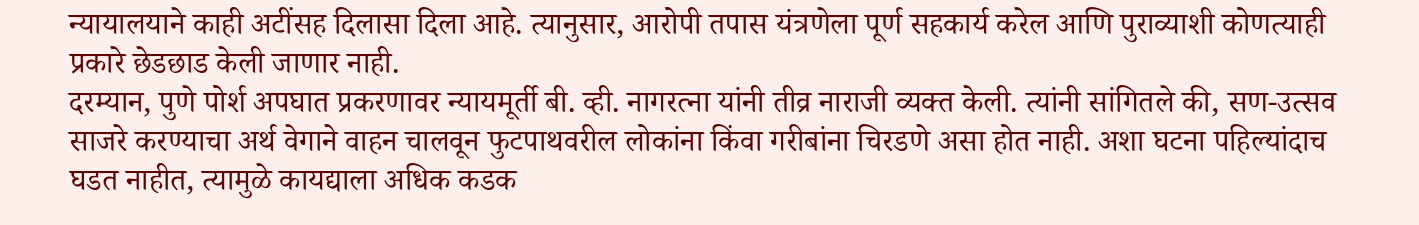न्यायालयाने काही अटींसह दिलासा दिला आहे. त्यानुसार, आरोपी तपास यंत्रणेला पूर्ण सहकार्य करेल आणि पुराव्याशी कोणत्याही प्रकारे छेडछाड केली जाणार नाही.
दरम्यान, पुणे पोर्श अपघात प्रकरणावर न्यायमूर्ती बी. व्ही. नागरत्ना यांनी तीव्र नाराजी व्यक्त केली. त्यांनी सांगितले की, सण-उत्सव साजरे करण्याचा अर्थ वेगाने वाहन चालवून फुटपाथवरील लोकांना किंवा गरीबांना चिरडणे असा होत नाही. अशा घटना पहिल्यांदाच घडत नाहीत, त्यामुळे कायद्याला अधिक कडक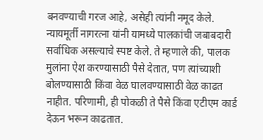बनवण्याची गरज आहे, असेही त्यांनी नमूद केले. न्यायमूर्ती नागरत्ना यांनी यामध्ये पालकांची जबाबदारी सर्वाधिक असल्याचे स्पष्ट केले. ते म्हणाले की, पालक मुलांना ऐश करण्यासाठी पैसे देतात, पण त्यांच्याशी बोलण्यासाठी किंवा वेळ घालवण्यासाठी वेळ काढत नाहीत. परिणामी, ही पोकळी ते पैसे किंवा एटीएम कार्ड देऊन भरून काढतात.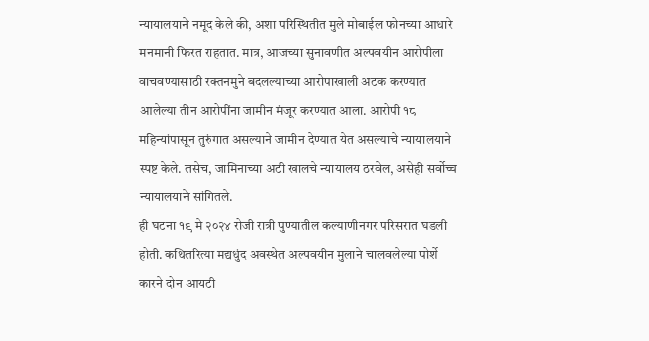न्यायालयाने नमूद केले की, अशा परिस्थितीत मुले मोबाईल फोनच्या आधारे मनमानी फिरत राहतात. मात्र, आजच्या सुनावणीत अल्पवयीन आरोपीला वाचवण्यासाठी रक्तनमुने बदलल्याच्या आरोपाखाली अटक करण्यात आलेल्या तीन आरोपींना जामीन मंजूर करण्यात आला. आरोपी १८ महिन्यांपासून तुरुंगात असल्याने जामीन देण्यात येत असल्याचे न्यायालयाने स्पष्ट केले. तसेच, जामिनाच्या अटी खालचे न्यायालय ठरवेल, असेही सर्वोच्च न्यायालयाने सांगितले.
ही घटना १९ मे २०२४ रोजी रात्री पुण्यातील कल्याणीनगर परिसरात घडली होती. कथितरित्या मद्यधुंद अवस्थेत अल्पवयीन मुलाने चालवलेल्या पोर्शे कारने दोन आयटी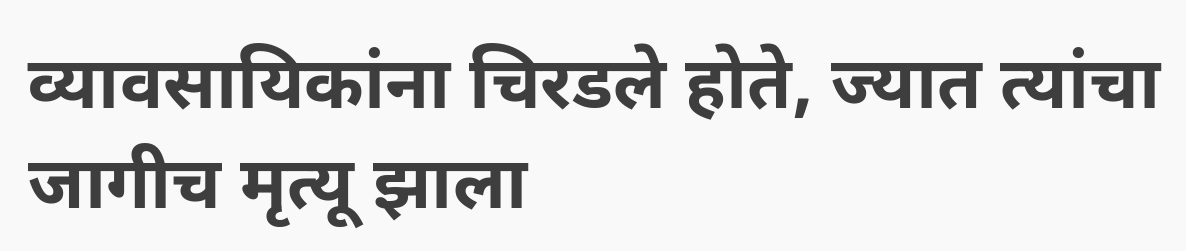व्यावसायिकांना चिरडले होते, ज्यात त्यांचा जागीच मृत्यू झाला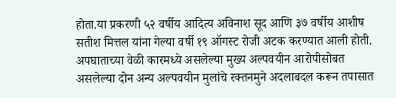होता.या प्रकरणी ५२ वर्षीय आदित्य अविनाश सूद आणि ३७ वर्षीय आशीष सतीश मित्तल यांना गेल्या वर्षी १९ ऑगस्ट रोजी अटक करण्यात आली होती. अपघाताच्या वेळी कारमध्ये असलेल्या मुख्य अल्पवयीन आरोपीसोबत असलेल्या दोन अन्य अल्पवयीन मुलांचे रक्तनमुने अदलाबदल करून तपासात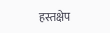हस्तक्षेप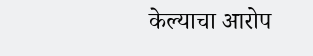केल्याचा आरोप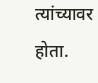त्यांच्यावर होता.